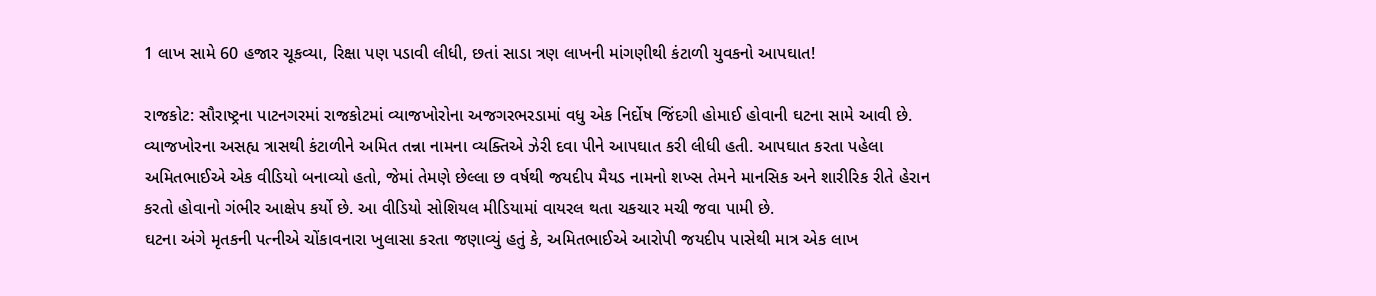1 લાખ સામે 60 હજાર ચૂકવ્યા, રિક્ષા પણ પડાવી લીધી, છતાં સાડા ત્રણ લાખની માંગણીથી કંટાળી યુવકનો આપઘાત!

રાજકોટ: સૌરાષ્ટ્રના પાટનગરમાં રાજકોટમાં વ્યાજખોરોના અજગરભરડામાં વધુ એક નિર્દોષ જિંદગી હોમાઈ હોવાની ઘટના સામે આવી છે. વ્યાજખોરના અસહ્ય ત્રાસથી કંટાળીને અમિત તન્ના નામના વ્યક્તિએ ઝેરી દવા પીને આપઘાત કરી લીધી હતી. આપઘાત કરતા પહેલા અમિતભાઈએ એક વીડિયો બનાવ્યો હતો, જેમાં તેમણે છેલ્લા છ વર્ષથી જયદીપ મૈયડ નામનો શખ્સ તેમને માનસિક અને શારીરિક રીતે હેરાન કરતો હોવાનો ગંભીર આક્ષેપ કર્યો છે. આ વીડિયો સોશિયલ મીડિયામાં વાયરલ થતા ચકચાર મચી જવા પામી છે.
ઘટના અંગે મૃતકની પત્નીએ ચોંકાવનારા ખુલાસા કરતા જણાવ્યું હતું કે, અમિતભાઈએ આરોપી જયદીપ પાસેથી માત્ર એક લાખ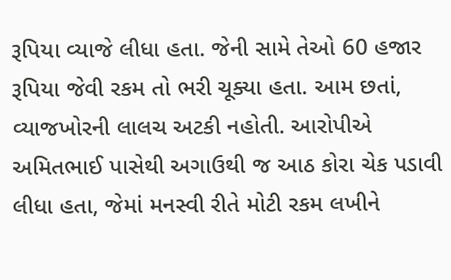રૂપિયા વ્યાજે લીધા હતા. જેની સામે તેઓ 60 હજાર રૂપિયા જેવી રકમ તો ભરી ચૂક્યા હતા. આમ છતાં, વ્યાજખોરની લાલચ અટકી નહોતી. આરોપીએ અમિતભાઈ પાસેથી અગાઉથી જ આઠ કોરા ચેક પડાવી લીધા હતા, જેમાં મનસ્વી રીતે મોટી રકમ લખીને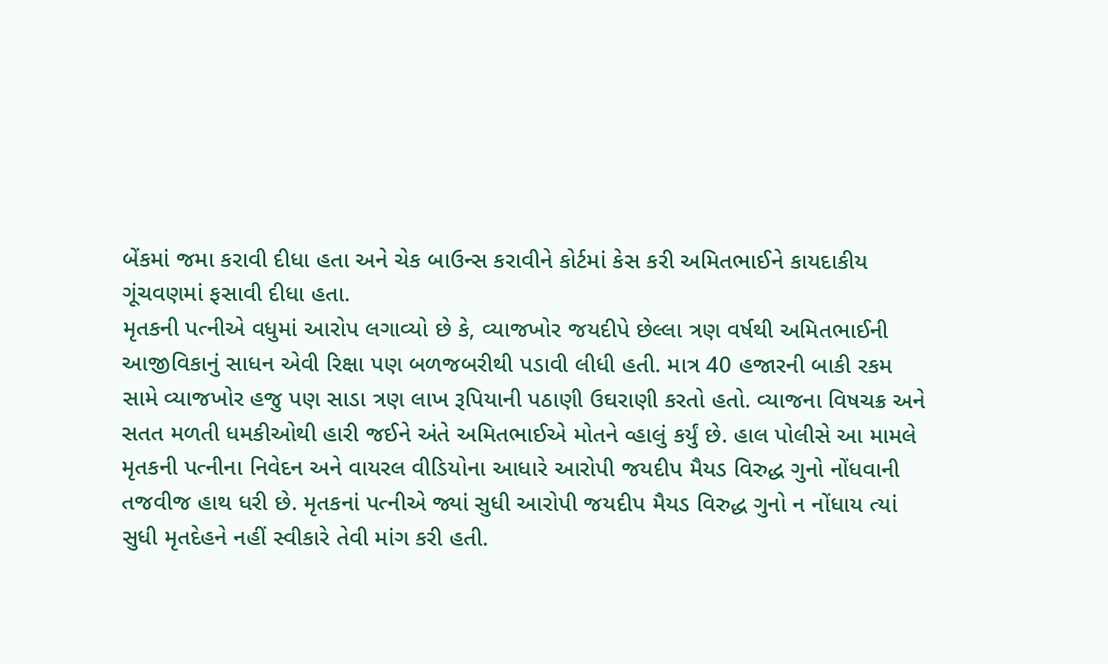બેંકમાં જમા કરાવી દીધા હતા અને ચેક બાઉન્સ કરાવીને કોર્ટમાં કેસ કરી અમિતભાઈને કાયદાકીય ગૂંચવણમાં ફસાવી દીધા હતા.
મૃતકની પત્નીએ વધુમાં આરોપ લગાવ્યો છે કે, વ્યાજખોર જયદીપે છેલ્લા ત્રણ વર્ષથી અમિતભાઈની આજીવિકાનું સાધન એવી રિક્ષા પણ બળજબરીથી પડાવી લીધી હતી. માત્ર 40 હજારની બાકી રકમ સામે વ્યાજખોર હજુ પણ સાડા ત્રણ લાખ રૂપિયાની પઠાણી ઉઘરાણી કરતો હતો. વ્યાજના વિષચક્ર અને સતત મળતી ધમકીઓથી હારી જઈને અંતે અમિતભાઈએ મોતને વ્હાલું કર્યું છે. હાલ પોલીસે આ મામલે મૃતકની પત્નીના નિવેદન અને વાયરલ વીડિયોના આધારે આરોપી જયદીપ મૈયડ વિરુદ્ધ ગુનો નોંધવાની તજવીજ હાથ ધરી છે. મૃતકનાં પત્નીએ જ્યાં સુધી આરોપી જયદીપ મૈયડ વિરુદ્ધ ગુનો ન નોંધાય ત્યાં સુધી મૃતદેહને નહીં સ્વીકારે તેવી માંગ કરી હતી.